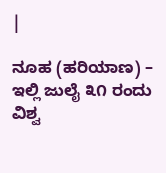|

ನೂಹ (ಹರಿಯಾಣ) – ಇಲ್ಲಿ ಜುಲೈ ೩೧ ರಂದು ವಿಶ್ವ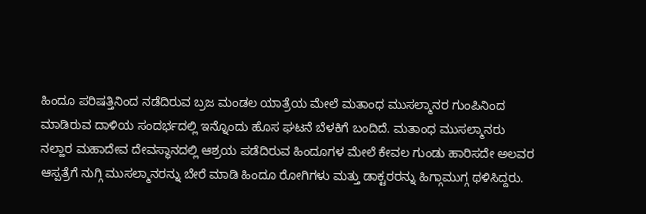ಹಿಂದೂ ಪರಿಷತ್ತಿನಿಂದ ನಡೆದಿರುವ ಬ್ರಜ ಮಂಡಲ ಯಾತ್ರೆಯ ಮೇಲೆ ಮತಾಂಧ ಮುಸಲ್ಮಾನರ ಗುಂಪಿನಿಂದ ಮಾಡಿರುವ ದಾಳಿಯ ಸಂದರ್ಭದಲ್ಲಿ ಇನ್ನೊಂದು ಹೊಸ ಘಟನೆ ಬೆಳಕಿಗೆ ಬಂದಿದೆ. ಮತಾಂಧ ಮುಸಲ್ಮಾನರು ನಲ್ಹಾರ ಮಹಾದೇವ ದೇವಸ್ಥಾನದಲ್ಲಿ ಆಶ್ರಯ ಪಡೆದಿರುವ ಹಿಂದೂಗಳ ಮೇಲೆ ಕೇವಲ ಗುಂಡು ಹಾರಿಸದೇ ಅಲವರ ಆಸ್ಪತ್ರೆಗೆ ನುಗ್ಗಿ ಮುಸಲ್ಮಾನರನ್ನು ಬೇರೆ ಮಾಡಿ ಹಿಂದೂ ರೋಗಿಗಳು ಮತ್ತು ಡಾಕ್ಟರರನ್ನು ಹಿಗ್ಗಾಮುಗ್ಗ ಥಳಿಸಿದ್ದರು.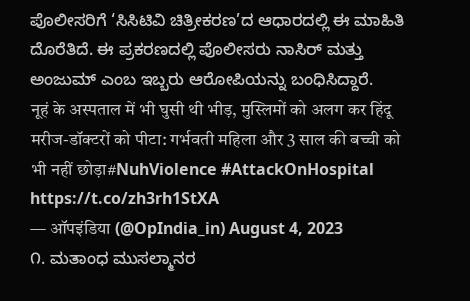ಪೊಲೀಸರಿಗೆ ‘ಸಿಸಿಟಿವಿ ಚಿತ್ರೀಕರಣ’ದ ಆಧಾರದಲ್ಲಿ ಈ ಮಾಹಿತಿ ದೊರೆತಿದೆ. ಈ ಪ್ರಕರಣದಲ್ಲಿ ಪೊಲೀಸರು ನಾಸಿರ್ ಮತ್ತು ಅಂಜುಮ್ ಎಂಬ ಇಬ್ಬರು ಆರೋಪಿಯನ್ನು ಬಂಧಿಸಿದ್ದಾರೆ.
नूहं के अस्पताल में भी घुसी थी भीड़, मुस्लिमों को अलग कर हिंदू मरीज-डॉक्टरों को पीटा: गर्भवती महिला और 3 साल की बच्ची को भी नहीं छोड़ा#NuhViolence #AttackOnHospital https://t.co/zh3rh1StXA
— ऑपइंडिया (@OpIndia_in) August 4, 2023
೧. ಮತಾಂಧ ಮುಸಲ್ಮಾನರ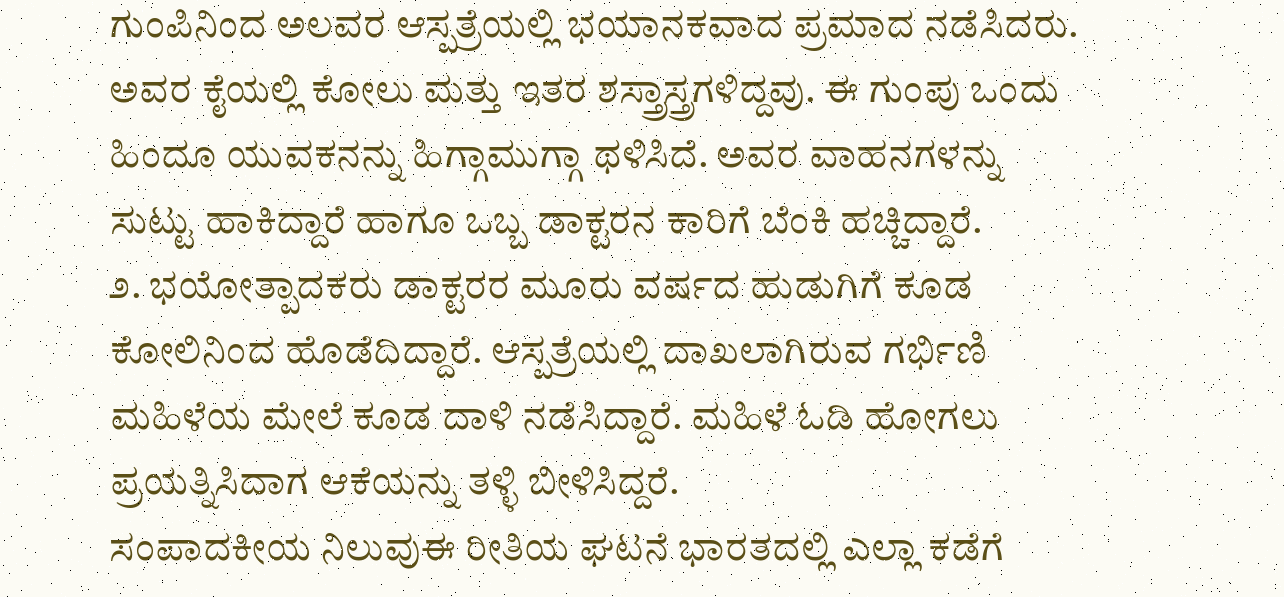ಗುಂಪಿನಿಂದ ಅಲವರ ಆಸ್ಪತ್ರೆಯಲ್ಲಿ ಭಯಾನಕವಾದ ಪ್ರಮಾದ ನಡೆಸಿದರು. ಅವರ ಕೈಯಲ್ಲಿ ಕೋಲು ಮತ್ತು ಇತರ ಶಸ್ತ್ರಾಸ್ತ್ರಗಳಿದ್ದವು. ಈ ಗುಂಪು ಒಂದು ಹಿಂದೂ ಯುವಕನನ್ನು ಹಿಗ್ಗಾಮುಗ್ಗಾ ಥಳಿಸಿದೆ. ಅವರ ವಾಹನಗಳನ್ನು ಸುಟ್ಟು ಹಾಕಿದ್ದಾರೆ ಹಾಗೂ ಒಬ್ಬ ಡಾಕ್ಟರನ ಕಾರಿಗೆ ಬೆಂಕಿ ಹಚ್ಚಿದ್ದಾರೆ.
೨. ಭಯೋತ್ಪಾದಕರು ಡಾಕ್ಟರರ ಮೂರು ವರ್ಷದ ಹುಡುಗಿಗೆ ಕೂಡ ಕೋಲಿನಿಂದ ಹೊಡೆದಿದ್ದಾರೆ. ಆಸ್ಪತ್ರೆಯಲ್ಲಿ ದಾಖಲಾಗಿರುವ ಗರ್ಭಿಣಿ ಮಹಿಳೆಯ ಮೇಲೆ ಕೂಡ ದಾಳಿ ನಡೆಸಿದ್ದಾರೆ. ಮಹಿಳೆ ಓಡಿ ಹೋಗಲು ಪ್ರಯತ್ನಿಸಿದಾಗ ಆಕೆಯನ್ನು ತಳ್ಳಿ ಬೀಳಿಸಿದ್ದರೆ.
ಸಂಪಾದಕೀಯ ನಿಲುವುಈ ರೀತಿಯ ಘಟನೆ ಭಾರತದಲ್ಲಿ ಎಲ್ಲಾ ಕಡೆಗೆ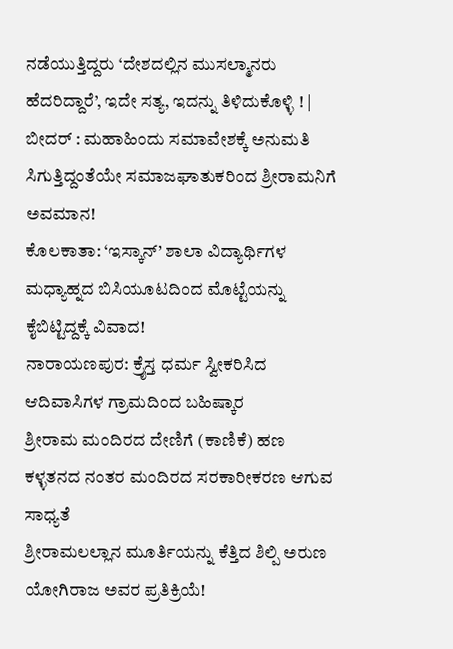ನಡೆಯುತ್ತಿದ್ದರು ‘ದೇಶದಲ್ಲಿನ ಮುಸಲ್ಮಾನರು ಹೆದರಿದ್ದಾರೆ’, ಇದೇ ಸತ್ಯ, ಇದನ್ನು ತಿಳಿದುಕೊಳ್ಳಿ ! |
ಬೀದರ್ : ಮಹಾಹಿಂದು ಸಮಾವೇಶಕ್ಕೆ ಅನುಮತಿ ಸಿಗುತ್ತಿದ್ದಂತೆಯೇ ಸಮಾಜಘಾತುಕರಿಂದ ಶ್ರೀರಾಮನಿಗೆ ಅವಮಾನ!
ಕೊಲಕಾತಾ: ‘ಇಸ್ಕಾನ್’ ಶಾಲಾ ವಿದ್ಯಾರ್ಥಿಗಳ ಮಧ್ಯಾಹ್ನದ ಬಿಸಿಯೂಟದಿಂದ ಮೊಟ್ಟೆಯನ್ನು ಕೈಬಿಟ್ಟಿದ್ದಕ್ಕೆ ವಿವಾದ!
ನಾರಾಯಣಪುರ: ಕ್ರೈಸ್ತ ಧರ್ಮ ಸ್ವೀಕರಿಸಿದ ಆದಿವಾಸಿಗಳ ಗ್ರಾಮದಿಂದ ಬಹಿಷ್ಕಾರ
ಶ್ರೀರಾಮ ಮಂದಿರದ ದೇಣಿಗೆ (ಕಾಣಿಕೆ) ಹಣ ಕಳ್ಳತನದ ನಂತರ ಮಂದಿರದ ಸರಕಾರೀಕರಣ ಆಗುವ ಸಾಧ್ಯತೆ
ಶ್ರೀರಾಮಲಲ್ಲಾನ ಮೂರ್ತಿಯನ್ನು ಕೆತ್ತಿದ ಶಿಲ್ಪಿ ಅರುಣ ಯೋಗಿರಾಜ ಅವರ ಪ್ರತಿಕ್ರಿಯೆ!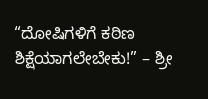“ದೋಷಿಗಳಿಗೆ ಕಠಿಣ ಶಿಕ್ಷೆಯಾಗಲೇಬೇಕು!” – ಶ್ರೀ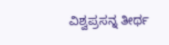ವಿಶ್ವಪ್ರಸನ್ನ ತೀರ್ಥ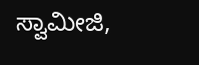ಸ್ವಾಮೀಜಿ,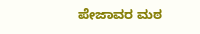ಪೇಜಾವರ ಮಠ